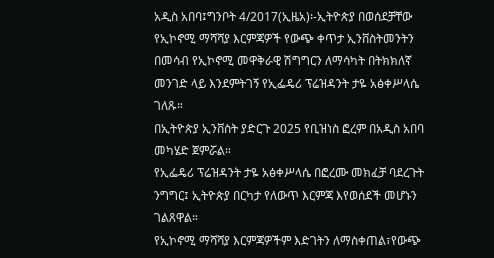አዲስ አበባ፤ግንቦት 4/2017(ኢዜአ)፡-ኢትዮጵያ በወሰደቻቸው የኢኮኖሚ ማሻሻያ እርምጃዎች የውጭ ቀጥታ ኢንቨስትመንትን በመሳብ የኢኮኖሚ መዋቅራዊ ሽግግርን ለማሳካት በትክክለኛ መንገድ ላይ እንደምትገኝ የኢፌዴሪ ፕሬዝዳንት ታዬ አፅቀሥላሴ ገለጹ።
በኢትዮጵያ ኢንቨስት ያድርጉ 2025 የቢዝነስ ፎረም በአዲስ አበባ መካሄድ ጀምሯል።
የኢፌዴሪ ፕሬዝዳንት ታዬ አፅቀሥላሴ በፎረሙ መክፈቻ ባደረጉት ንግግር፤ ኢትዮጵያ በርካታ የለውጥ እርምጃ እየወሰደች መሆኑን ገልጸዋል።
የኢኮኖሚ ማሻሻያ እርምጃዎችም እድገትን ለማስቀጠል፣የውጭ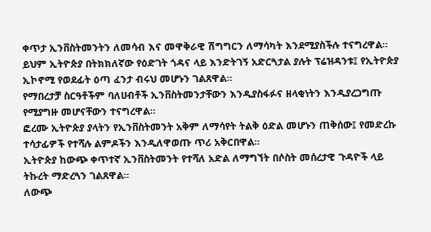ቀጥታ ኢንቨስትመንትን ለመሳብ እና መዋቅራዊ ሽግግርን ለማሳካት እንደሚያስችሉ ተናግረዋል።
ይህም ኢትዮጵያ በትክክለኛው የዕድገት ጎዳና ላይ እንድትገኝ አድርጓታል ያሉት ፕሬዝዳንቱ፤ የኢትዮጵያ ኢኮኖሚ የወደፊት ዕጣ ፈንታ ብሩህ መሆኑን ገልጸዋል።
የማበረታቻ ስርዓቶችም ባለሀብቶች ኢንቨስትመንታቸውን እንዲያስፋፉና ዘላቂነትን እንዲያረጋግጡ የሚያግዙ መሆናቸውን ተናግረዋል።
ፎረሙ ኢትዮጵያ ያላትን የኢንቨስትመንት አቅም ለማሳየት ትልቅ ዕድል መሆኑን ጠቅሰው፤ የመድረኩ ተሳታፊዎች የተሻሉ ልምዶችን እንዲለዋወጡ ጥሪ አቅርበዋል።
ኢትዮጵያ ከውጭ ቀጥተኛ ኢንቨስትመንት የተሻለ አድል ለማግኘት በሶስት መሰረታዊ ጉዳዮች ላይ ትኩረት ማድረጓን ገልጸዋል።
ለውጭ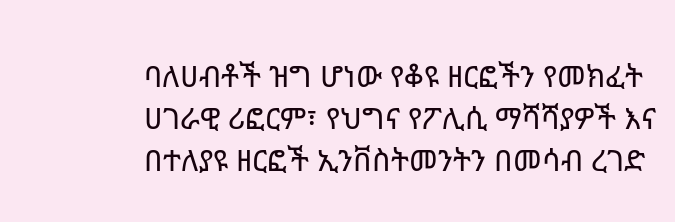ባለሀብቶች ዝግ ሆነው የቆዩ ዘርፎችን የመክፈት ሀገራዊ ሪፎርም፣ የህግና የፖሊሲ ማሻሻያዎች እና በተለያዩ ዘርፎች ኢንቨስትመንትን በመሳብ ረገድ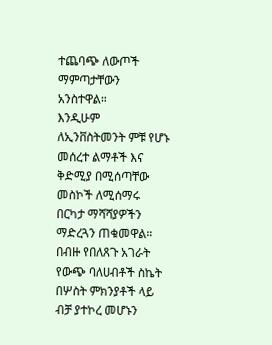ተጨባጭ ለውጦች ማምጣታቸውን አንስተዋል።
እንዲሁም ለኢንቨስትመንት ምቹ የሆኑ መሰረተ ልማቶች እና ቅድሚያ በሚሰጣቸው መስኮች ለሚሰማሩ በርካታ ማሻሻያዎችን ማድረጓን ጠቁመዋል።
በብዙ የበለጸጉ አገራት የውጭ ባለሀብቶች ስኬት በሦስት ምክንያቶች ላይ ብቻ ያተኮረ መሆኑን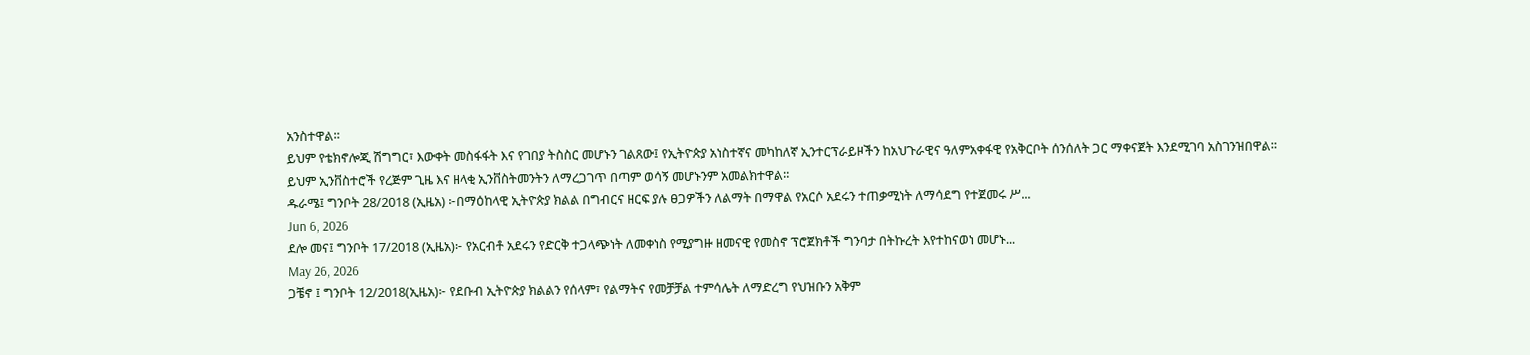አንስተዋል።
ይህም የቴክኖሎጂ ሽግግር፣ እውቀት መስፋፋት እና የገበያ ትስስር መሆኑን ገልጸው፤ የኢትዮጵያ አነስተኛና መካከለኛ ኢንተርፕራይዞችን ከአህጉራዊና ዓለምአቀፋዊ የአቅርቦት ሰንሰለት ጋር ማቀናጀት እንደሚገባ አስገንዝበዋል።
ይህም ኢንቨስተሮች የረጅም ጊዜ እና ዘላቂ ኢንቨስትመንትን ለማረጋገጥ በጣም ወሳኝ መሆኑንም አመልክተዋል።
ዱራሜ፤ ግንቦት 28/2018 (ኢዜአ) ፦በማዕከላዊ ኢትዮጵያ ክልል በግብርና ዘርፍ ያሉ ፀጋዎችን ለልማት በማዋል የአርሶ አደሩን ተጠቃሚነት ለማሳደግ የተጀመሩ ሥ...
Jun 6, 2026
ደሎ መና፤ ግንቦት 17/2018 (ኢዜአ)፦ የአርብቶ አደሩን የድርቅ ተጋላጭነት ለመቀነስ የሚያግዙ ዘመናዊ የመስኖ ፕሮጀክቶች ግንባታ በትኩረት እየተከናወነ መሆኑ...
May 26, 2026
ጋቼኖ ፤ ግንቦት 12/2018(ኢዜአ)፦ የደቡብ ኢትዮጵያ ክልልን የሰላም፣ የልማትና የመቻቻል ተምሳሌት ለማድረግ የህዝቡን አቅም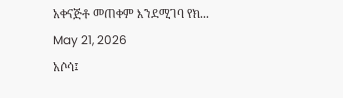አቀናጅቶ መጠቀም እንደሚገባ የክ...
May 21, 2026
አሶሳ፤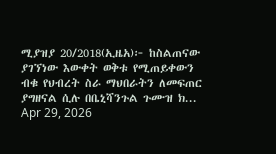ሚያዝያ 20/2018(ኢዜአ)፦ ከስልጠናው ያገኘነው እውቀት ወቅቱ የሚጠይቀውን ብቁ የህብረት ስራ ማህበራትን ለመፍጠር ያግዘናል ሲሉ በቤኒሻንጉል ጉሙዝ ክ...
Apr 29, 2026